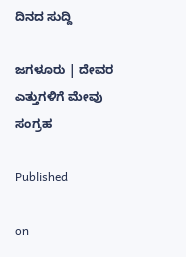ದಿನದ ಸುದ್ದಿ

ಜಗಳೂರು | ದೇವರ ಎತ್ತುಗಳಿಗೆ ಮೇವು ಸಂಗ್ರಹ

Published

on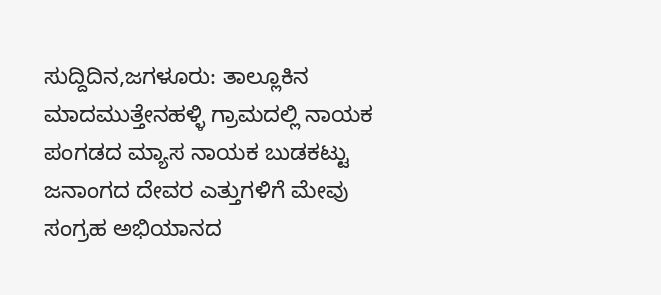ಸುದ್ದಿದಿನ,ಜಗಳೂರು: ತಾಲ್ಲೂಕಿನ ಮಾದಮುತ್ತೇನಹಳ್ಳಿ ಗ್ರಾಮದಲ್ಲಿ ನಾಯಕ ಪಂಗಡದ ಮ್ಯಾಸ ನಾಯಕ ಬುಡಕಟ್ಟು ಜನಾಂಗದ ದೇವರ ಎತ್ತುಗಳಿಗೆ ಮೇವು ಸಂಗ್ರಹ ಅಭಿಯಾನದ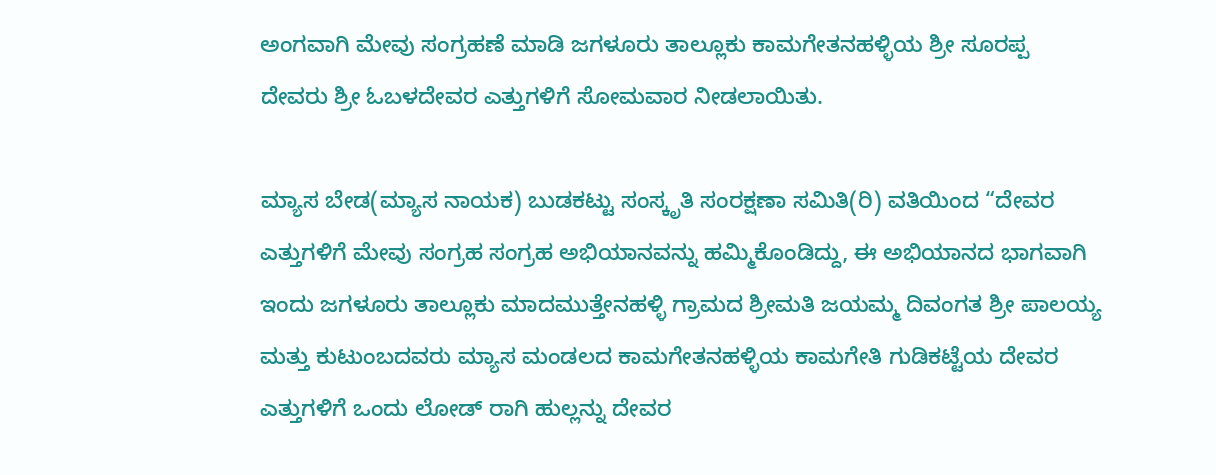ಅಂಗವಾಗಿ ಮೇವು ಸಂಗ್ರಹಣೆ ಮಾಡಿ ಜಗಳೂರು ತಾಲ್ಲೂಕು ಕಾಮಗೇತನಹಳ್ಳಿಯ ಶ್ರೀ ಸೂರಪ್ಪ ದೇವರು ಶ್ರೀ ಓಬಳದೇವರ ಎತ್ತುಗಳಿಗೆ ಸೋಮವಾರ ನೀಡಲಾಯಿತು.

ಮ್ಯಾಸ ಬೇಡ(ಮ್ಯಾಸ ನಾಯಕ) ಬುಡಕಟ್ಟು ಸಂಸ್ಕೃತಿ ಸಂರಕ್ಷಣಾ ಸಮಿತಿ(ರಿ) ವತಿಯಿಂದ “ದೇವರ ಎತ್ತುಗಳಿಗೆ ಮೇವು ಸಂಗ್ರಹ ಸಂಗ್ರಹ ಅಭಿಯಾನವನ್ನು ಹಮ್ಮಿಕೊಂಡಿದ್ದು, ಈ ಅಭಿಯಾನದ ಭಾಗವಾಗಿ ಇಂದು ಜಗಳೂರು ತಾಲ್ಲೂಕು ಮಾದಮುತ್ತೇನಹಳ್ಳಿ ಗ್ರಾಮದ ಶ್ರೀಮತಿ ಜಯಮ್ಮ ದಿವಂಗತ ಶ್ರೀ ಪಾಲಯ್ಯ ಮತ್ತು ಕುಟುಂಬದವರು ಮ್ಯಾಸ ಮಂಡಲದ ಕಾಮಗೇತನಹಳ್ಳಿಯ ಕಾಮಗೇತಿ ಗುಡಿಕಟ್ಟೆಯ ದೇವರ ಎತ್ತುಗಳಿಗೆ ಒಂದು ಲೋಡ್ ರಾಗಿ ಹುಲ್ಲನ್ನು ದೇವರ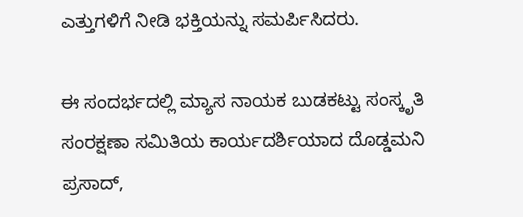ಎತ್ತುಗಳಿಗೆ ನೀಡಿ ಭಕ್ತಿಯನ್ನು ಸಮರ್ಪಿಸಿದರು.

ಈ ಸಂದರ್ಭದಲ್ಲಿ ಮ್ಯಾಸ ನಾಯಕ ಬುಡಕಟ್ಟು ಸಂಸ್ಕೃತಿ ಸಂರಕ್ಷಣಾ ಸಮಿತಿಯ ಕಾರ್ಯದರ್ಶಿಯಾದ ದೊಡ್ಡಮನಿ ಪ್ರಸಾದ್,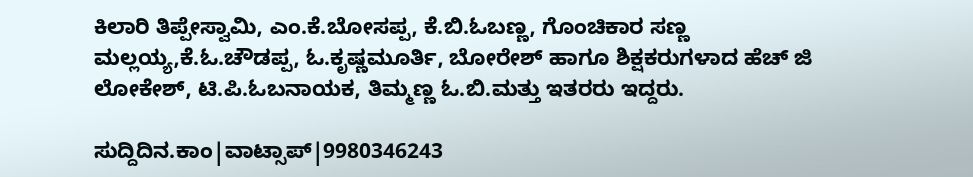ಕಿಲಾರಿ ತಿಪ್ಪೇಸ್ವಾಮಿ, ಎಂ.ಕೆ.ಬೋಸಪ್ಪ, ಕೆ.ಬಿ.ಓಬಣ್ಣ, ಗೊಂಚಿಕಾರ ಸಣ್ಣ ಮಲ್ಲಯ್ಯ,ಕೆ.ಓ.ಚೌಡಪ್ಪ, ಓ.ಕೃಷ್ಣಮೂರ್ತಿ, ಬೋರೇಶ್ ಹಾಗೂ ಶಿಕ್ಷಕರುಗಳಾದ ಹೆಚ್ ಜಿ ಲೋಕೇಶ್, ಟಿ.ಪಿ.ಓಬನಾಯಕ, ತಿಮ್ಮಣ್ಣ ಓ.ಬಿ.ಮತ್ತು ಇತರರು ಇದ್ದರು.

ಸುದ್ದಿದಿನ.ಕಾಂ|ವಾಟ್ಸಾಪ್|9980346243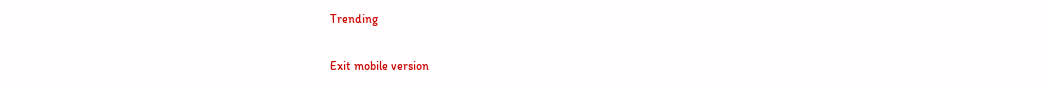Trending

Exit mobile version